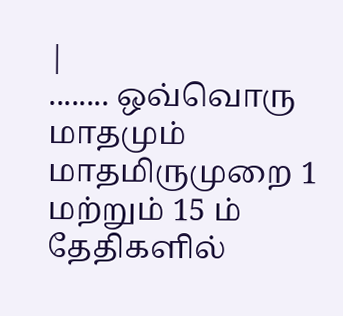|
........ ஒவ்வொரு மாதமும் மாதமிருமுறை 1 மற்றும் 15 ம் தேதிகளில்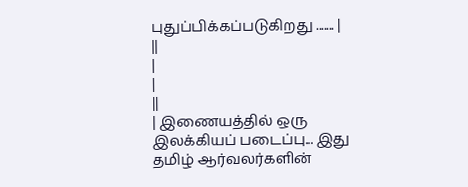புதுப்பிக்கப்படுகிறது ....... |
||
|
|
||
| இணையத்தில் ஒரு இலக்கியப் படைப்பு... இது தமிழ் ஆர்வலர்களின்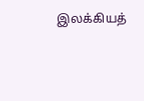இலக்கியத்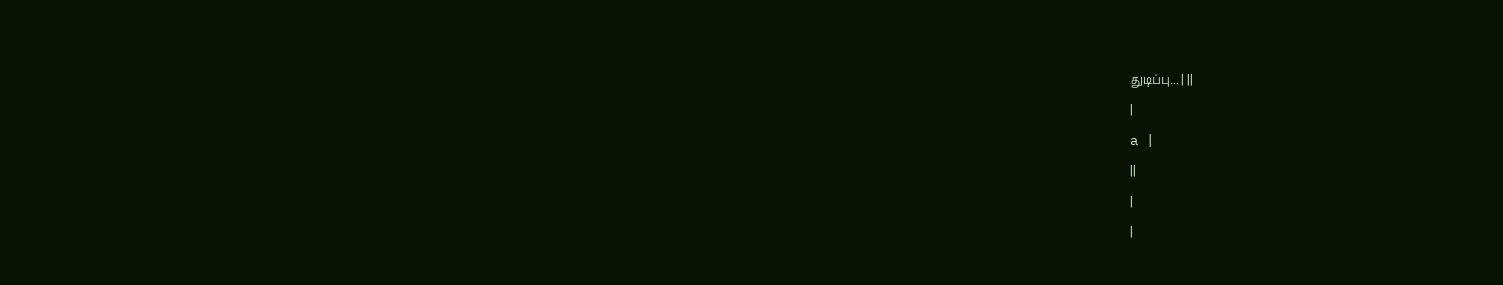துடிப்பு... | ||
|
a |
||
|
|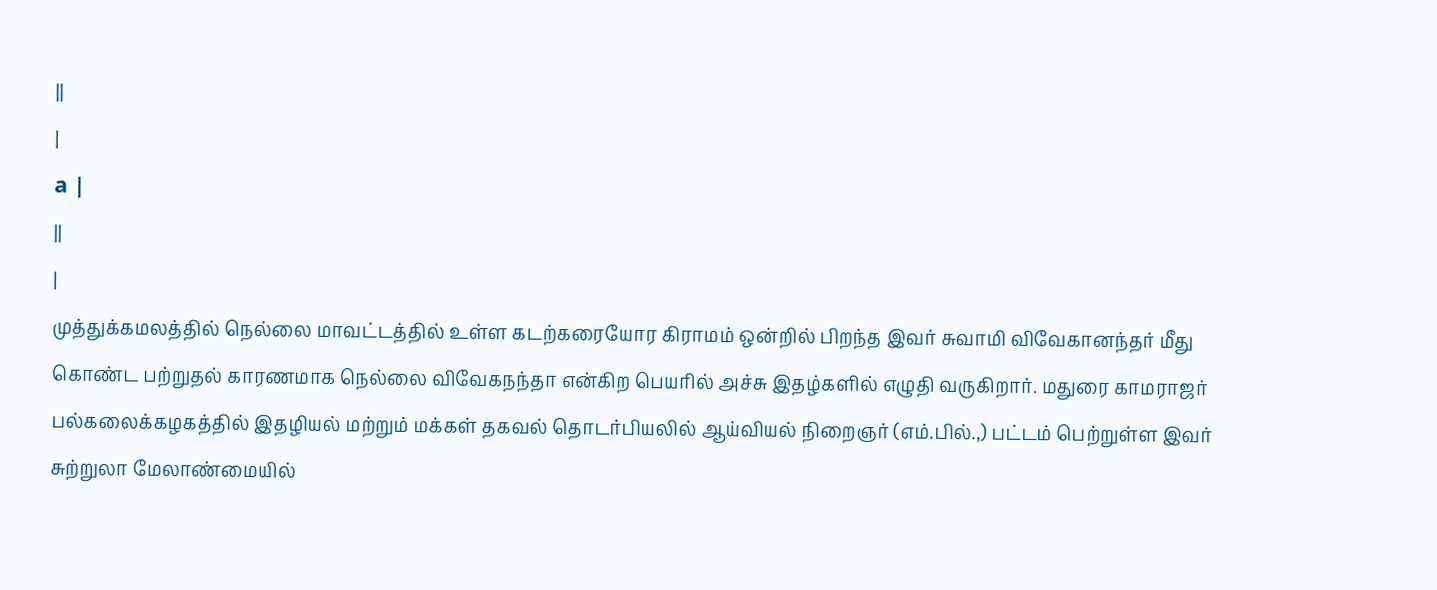||
|
a |
||
|
முத்துக்கமலத்தில் நெல்லை மாவட்டத்தில் உள்ள கடற்கரையோர கிராமம் ஒன்றில் பிறந்த இவர் சுவாமி விவேகானந்தர் மீது கொண்ட பற்றுதல் காரணமாக நெல்லை விவேகநந்தா என்கிற பெயரில் அச்சு இதழ்களில் எழுதி வருகிறார். மதுரை காமராஜர் பல்கலைக்கழகத்தில் இதழியல் மற்றும் மக்கள் தகவல் தொடர்பியலில் ஆய்வியல் நிறைஞர் (எம்.பில்.,) பட்டம் பெற்றுள்ள இவர் சுற்றுலா மேலாண்மையில்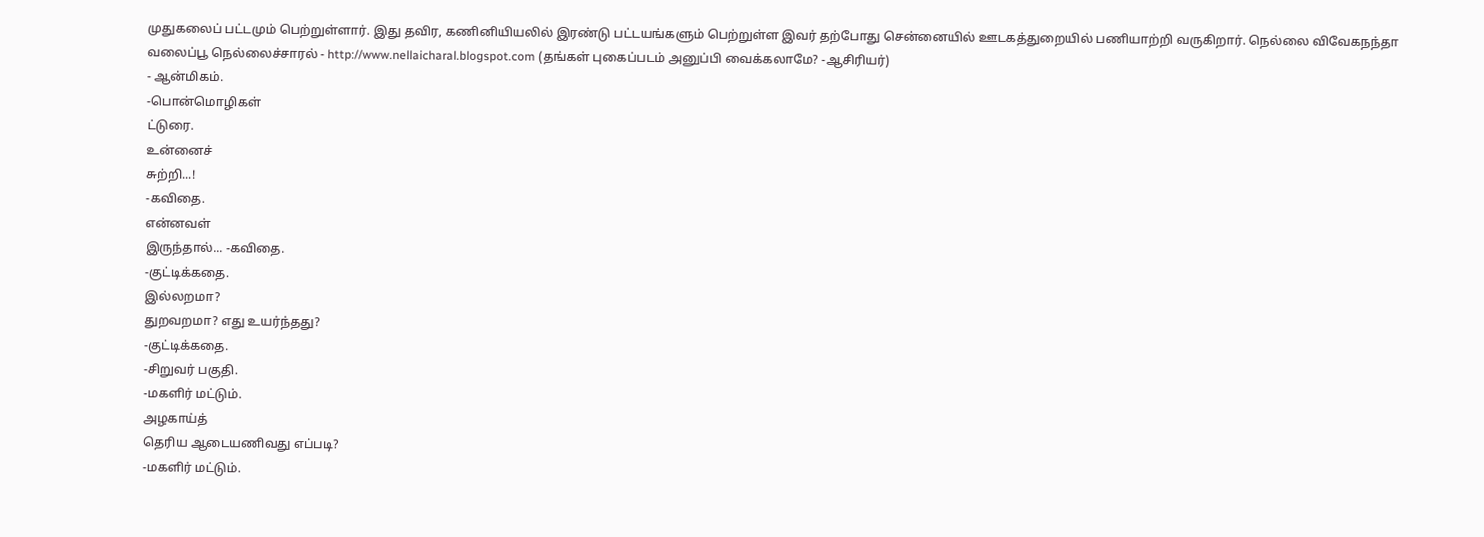முதுகலைப் பட்டமும் பெற்றுள்ளார். இது தவிர, கணினியியலில் இரண்டு பட்டயங்களும் பெற்றுள்ள இவர் தற்போது சென்னையில் ஊடகத்துறையில் பணியாற்றி வருகிறார். நெல்லை விவேகநந்தா வலைப்பூ நெல்லைச்சாரல் - http://www.nellaicharal.blogspot.com (தங்கள் புகைப்படம் அனுப்பி வைக்கலாமே? -ஆசிரியர்)
- ஆன்மிகம்.
-பொன்மொழிகள்
ட்டுரை.
உன்னைச்
சுற்றி...!
-கவிதை.
என்னவள்
இருந்தால்... -கவிதை.
-குட்டிக்கதை.
இல்லறமா?
துறவறமா? எது உயர்ந்தது?
-குட்டிக்கதை.
-சிறுவர் பகுதி.
-மகளிர் மட்டும்.
அழகாய்த்
தெரிய ஆடையணிவது எப்படி?
-மகளிர் மட்டும்.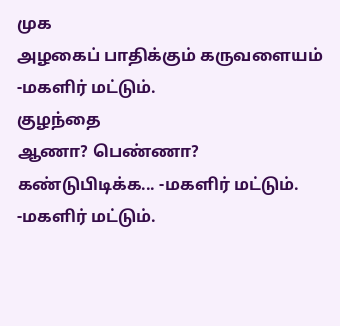முக
அழகைப் பாதிக்கும் கருவளையம்
-மகளிர் மட்டும்.
குழந்தை
ஆணா? பெண்ணா? கண்டுபிடிக்க... -மகளிர் மட்டும்.
-மகளிர் மட்டும்.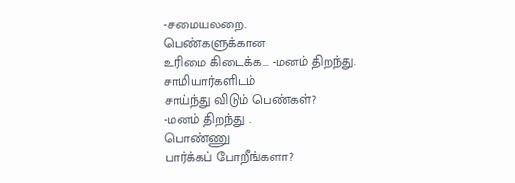-சமையலறை.
பெண்களுக்கான
உரிமை கிடைக்க... -மனம் திறந்து.
சாமியார்களிடம்
சாய்ந்து விடும் பெண்கள்?
-மனம் திறந்து .
பொண்ணு
பார்க்கப் போறீங்களா?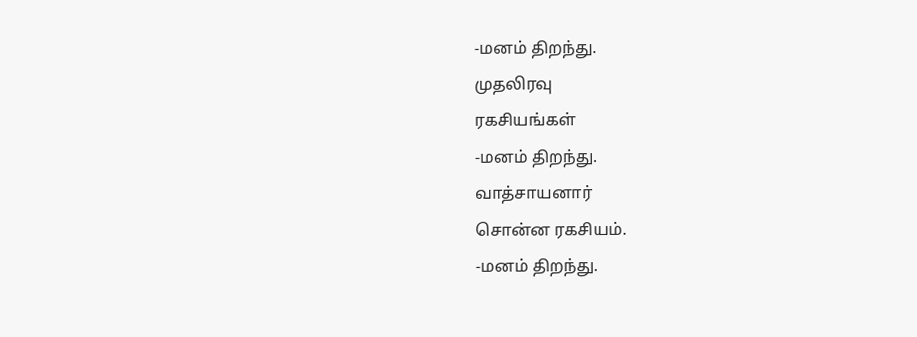-மனம் திறந்து.
முதலிரவு
ரகசியங்கள்
-மனம் திறந்து.
வாத்சாயனார்
சொன்ன ரகசியம்.
-மனம் திறந்து.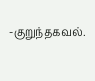-குறுந்தகவல்.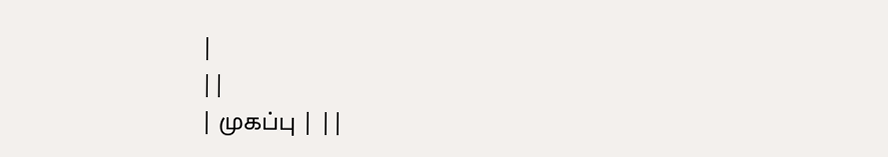|
||
| முகப்பு | ||